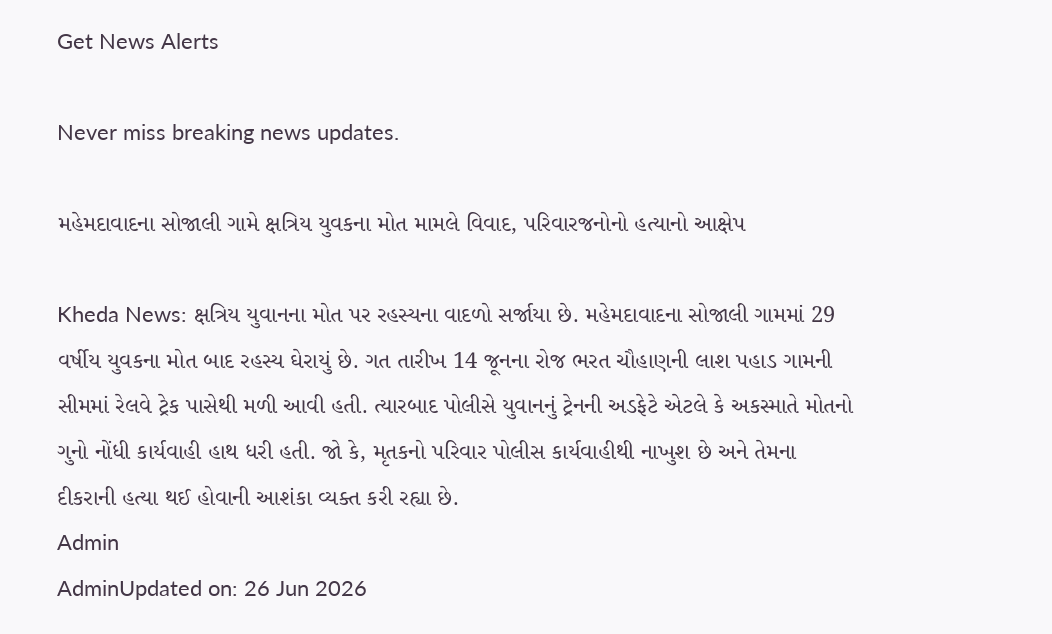Get News Alerts

Never miss breaking news updates.

મહેમદાવાદના સોજાલી ગામે ક્ષત્રિય યુવકના મોત મામલે વિવાદ, પરિવારજનોનો હત્યાનો આક્ષેપ

Kheda News: ક્ષત્રિય યુવાનના મોત પર રહસ્યના વાદળો સર્જાયા છે. મહેમદાવાદના સોજાલી ગામમાં 29 વર્ષીય યુવકના મોત બાદ રહસ્ય ઘેરાયું છે. ગત તારીખ 14 જૂનના રોજ ભરત ચૌહાણની લાશ પહાડ ગામની સીમમાં રેલવે ટ્રેક પાસેથી મળી આવી હતી. ત્યારબાદ પોલીસે યુવાનનું ટ્રેનની અડફેટે એટલે કે અકસ્માતે મોતનો ગુનો નોંધી કાર્યવાહી હાથ ધરી હતી. જો કે, મૃતકનો પરિવાર પોલીસ કાર્યવાહીથી નાખુશ છે અને તેમના દીકરાની હત્યા થઈ હોવાની આશંકા વ્યક્ત કરી રહ્યા છે.
Admin
AdminUpdated on: 26 Jun 2026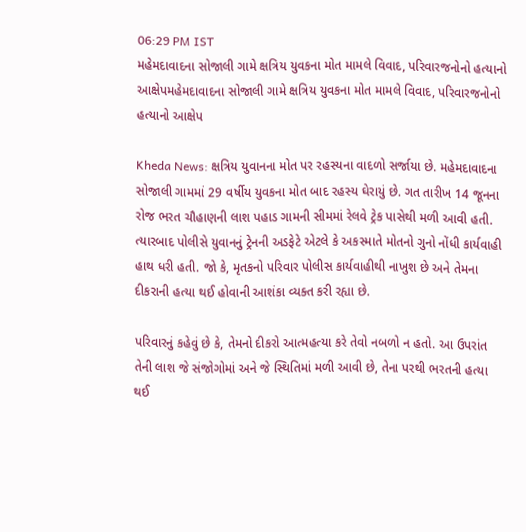06:29 PM IST
મહેમદાવાદના સોજાલી ગામે ક્ષત્રિય યુવકના મોત મામલે વિવાદ, પરિવારજનોનો હત્યાનો આક્ષેપમહેમદાવાદના સોજાલી ગામે ક્ષત્રિય યુવકના મોત મામલે વિવાદ, પરિવારજનોનો હત્યાનો આક્ષેપ

Kheda News: ક્ષત્રિય યુવાનના મોત પર રહસ્યના વાદળો સર્જાયા છે. મહેમદાવાદના સોજાલી ગામમાં 29 વર્ષીય યુવકના મોત બાદ રહસ્ય ઘેરાયું છે. ગત તારીખ 14 જૂનના રોજ ભરત ચૌહાણની લાશ પહાડ ગામની સીમમાં રેલવે ટ્રેક પાસેથી મળી આવી હતી. ત્યારબાદ પોલીસે યુવાનનું ટ્રેનની અડફેટે એટલે કે અકસ્માતે મોતનો ગુનો નોંધી કાર્યવાહી હાથ ધરી હતી. જો કે, મૃતકનો પરિવાર પોલીસ કાર્યવાહીથી નાખુશ છે અને તેમના દીકરાની હત્યા થઈ હોવાની આશંકા વ્યક્ત કરી રહ્યા છે.

પરિવારનું કહેવું છે કે, તેમનો દીકરો આત્મહત્યા કરે તેવો નબળો ન હતો. આ ઉપરાંત તેની લાશ જે સંજોગોમાં અને જે સ્થિતિમાં મળી આવી છે, તેના પરથી ભરતની હત્યા થઈ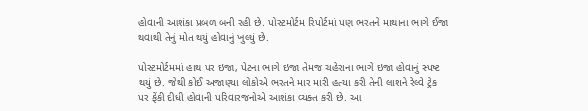હોવાની આશંકા પ્રબળ બની રહી છે. પોસ્ટમોર્ટમ રિપોર્ટમાં પણ ભરતને માથાના ભાગે ઈજા થવાથી તેનું મોત થયું હોવાનું ખુલ્યું છે.

પોસ્ટમોર્ટમમાં હાથ પર ઇજા, પેટના ભાગે ઇજા તેમજ ચહેરાના ભાગે ઇજા હોવાનું સ્પષ્ટ થયું છે. જેથી કોઈ અજાણ્યા લોકોએ ભરતને માર મારી હત્યા કરી તેની લાશને રેલ્વે ટ્રેક પર ફેંકી દીધી હોવાની પરિવારજનોએ આશંકા વ્યક્ત કરી છે. આ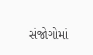સંજોગોમાં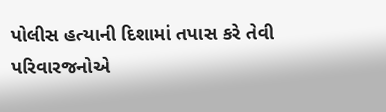પોલીસ હત્યાની દિશામાં તપાસ કરે તેવી પરિવારજનોએ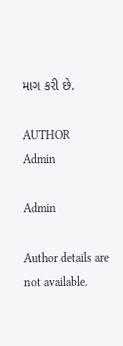માગ કરી છે.

AUTHOR
Admin

Admin

Author details are not available.